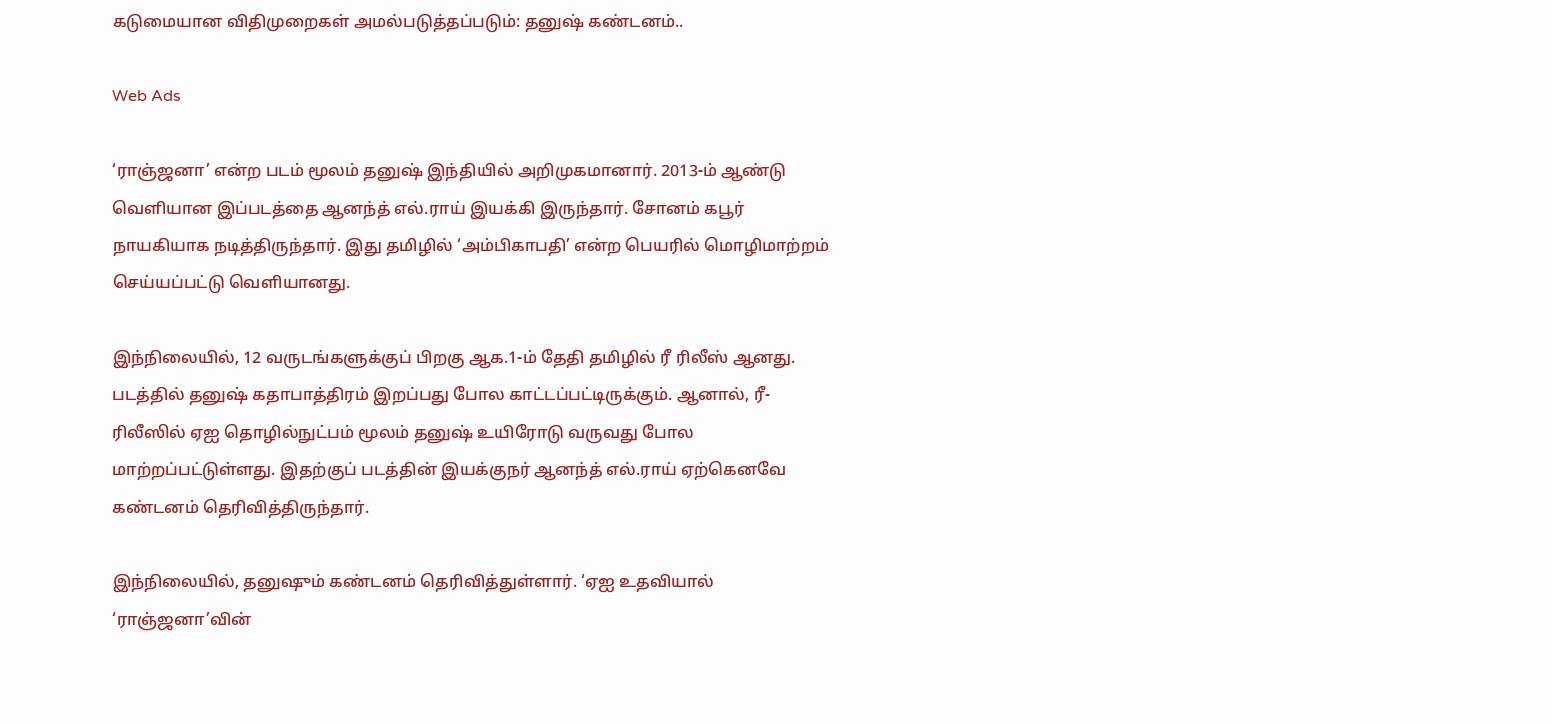கடுமையான விதிமுறைகள் அமல்படுத்தப்படும்: தனுஷ் கண்டனம்..

Web Ads

‘ராஞ்ஜனா’ என்ற படம் மூலம் தனுஷ் இந்தியில் அறிமுகமானார். 2013-ம் ஆண்டு வெளியான இப்படத்தை ஆனந்த் எல்.ராய் இயக்கி இருந்தார். சோனம் கபூர் நாயகியாக நடித்திருந்தார். இது தமிழில் ‘அம்பிகாபதி’ என்ற பெயரில் மொழிமாற்றம் செய்யப்பட்டு வெளியானது.

இந்நிலையில், 12 வருடங்களுக்குப் பிறகு ஆக.1-ம் தேதி தமிழில் ரீ ரிலீஸ் ஆனது. படத்தில் தனுஷ் கதாபாத்திரம் இறப்பது போல காட்டப்பட்டிருக்கும். ஆனால், ரீ-ரிலீஸில் ஏஐ தொழில்நுட்பம் மூலம் தனுஷ் உயிரோடு வருவது போல மாற்றப்பட்டுள்ளது. இதற்குப் படத்தின் இயக்குநர் ஆனந்த் எல்.ராய் ஏற்கெனவே கண்டனம் தெரிவித்திருந்தார்.

இந்நிலையில், தனுஷும் கண்டனம் தெரிவித்துள்ளார். ‘ஏஐ உதவியால் ‘ராஞ்ஜனா’வின்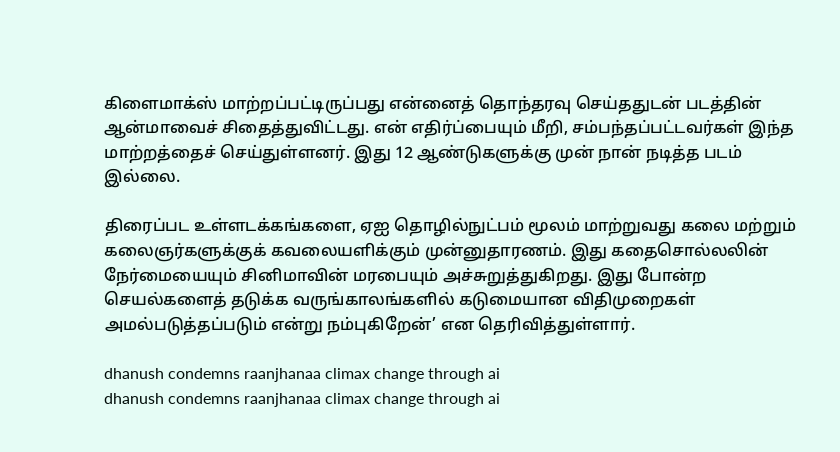கிளைமாக்ஸ் மாற்றப்பட்டிருப்பது என்னைத் தொந்தரவு செய்ததுடன் படத்தின் ஆன்மாவைச் சிதைத்துவிட்டது. என் எதிர்ப்பையும் மீறி, சம்பந்தப்பட்டவர்கள் இந்த மாற்றத்தைச் செய்துள்ளனர். இது 12 ஆண்டுகளுக்கு முன் நான் நடித்த படம் இல்லை.

திரைப்பட உள்ளடக்கங்களை, ஏஐ தொழில்நுட்பம் மூலம் மாற்றுவது கலை மற்றும் கலைஞர்களுக்குக் கவலையளிக்கும் முன்னுதாரணம். இது கதைசொல்லலின் நேர்மையையும் சினிமாவின் மரபையும் அச்சுறுத்துகிறது. இது போன்ற செயல்களைத் தடுக்க வருங்காலங்களில் கடுமையான விதிமுறைகள் அமல்படுத்தப்படும் என்று நம்புகிறேன்’ என தெரிவித்துள்ளார்.

dhanush condemns raanjhanaa climax change through ai
dhanush condemns raanjhanaa climax change through ai